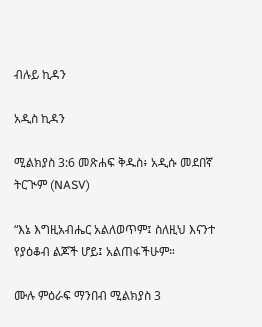ብሉይ ኪዳን

አዲስ ኪዳን

ሚልክያስ 3:6 መጽሐፍ ቅዱስ፥ አዲሱ መደበኛ ትርጒም (NASV)

“እኔ እግዚአብሔር አልለወጥም፤ ስለዚህ እናንተ የያዕቆብ ልጆች ሆይ፤ አልጠፋችሁም።

ሙሉ ምዕራፍ ማንበብ ሚልክያስ 3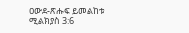ዐውደ-ጽሑፍ ይመልከቱ ሚልክያስ 3:6